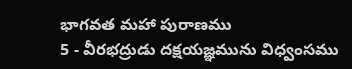భాగవత మహా పురాణము
5 - వీరభద్రుడు దక్షయజ్ఞమును విధ్వంసము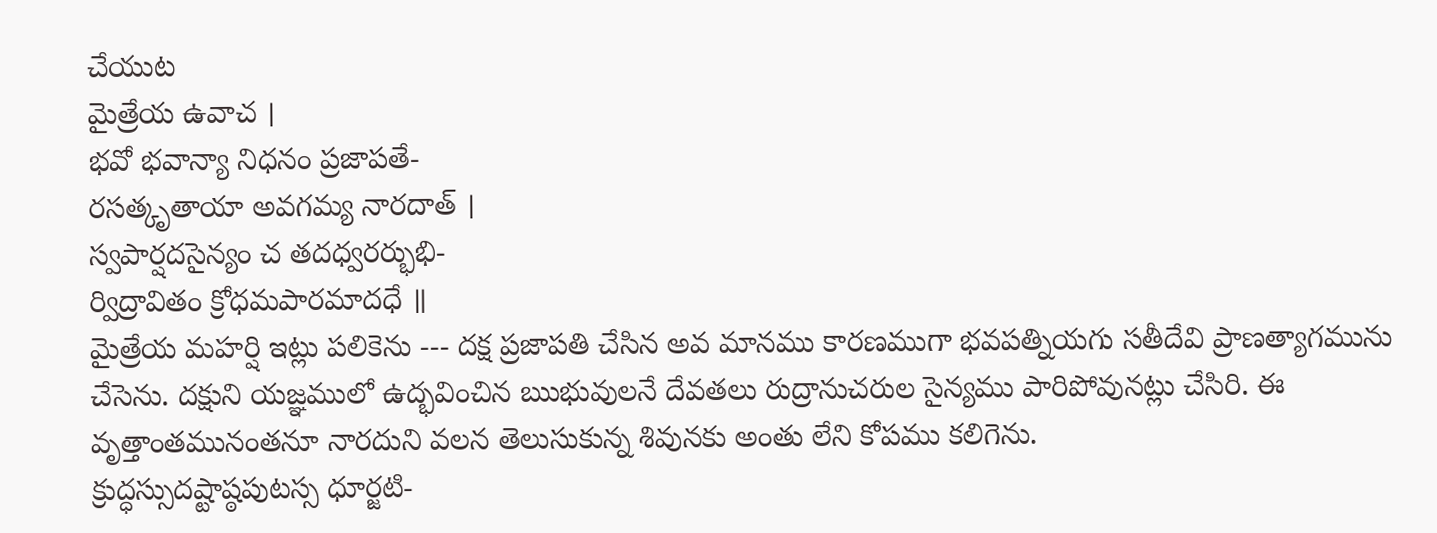చేయుట
మైత్రేయ ఉవాచ ।
భవో భవాన్యా నిధనం ప్రజాపతే-
రసత్కృతాయా అవగమ్య నారదాత్ ।
స్వపార్షదసైన్యం చ తదధ్వరర్భుభి-
ర్విద్రావితం క్రోధమపారమాదధే ॥
మైత్రేయ మహర్షి ఇట్లు పలికెను --- దక్ష ప్రజాపతి చేసిన అవ మానము కారణముగా భవపత్నియగు సతీదేవి ప్రాణత్యాగమును చేసెను. దక్షుని యజ్ఞములో ఉద్భవించిన ఋభువులనే దేవతలు రుద్రానుచరుల సైన్యము పారిపోవునట్లు చేసిరి. ఈ వృత్తాంతమునంతనూ నారదుని వలన తెలుసుకున్న శివునకు అంతు లేని కోపము కలిగెను.
క్రుద్ధస్సుదష్టాష్ఠపుటస్స ధూర్జటి-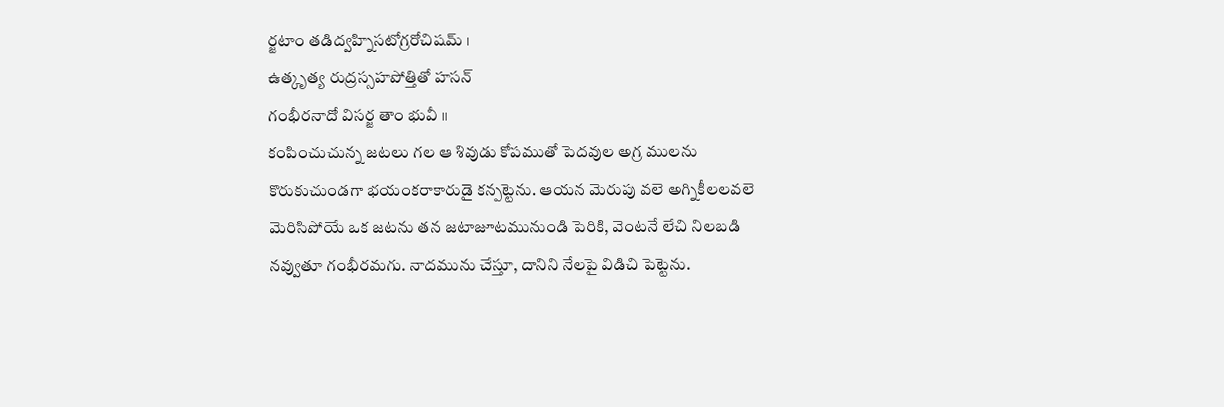ర్జటాం తడిద్వహ్నిసటోగ్రరోచిషమ్ ।
ఉత్కృత్య రుద్రస్సహపోత్తితో హసన్
గంభీరనాదో విసర్జ తాం భువీ ॥
కంపించుచున్న జటలు గల ఆ శివుడు కోపముతో పెదవుల అగ్ర ములను కొరుకుచుండగా భయంకరాకారుడై కన్పట్టెను. ఆయన మెరుపు వలె అగ్నికీలలవలె మెరిసిపోయే ఒక జటను తన జటాజూటమునుండి పెరికి, వెంటనే లేచి నిలబడి నవ్వుతూ గంభీరమగు. నాదమును చేస్తూ, దానిని నేలపై విడిచి పెట్టెను.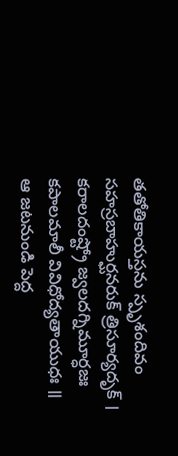తతోతికాయస్తను స్పృశందివం
సహస్రబాహుర్ఘనరుక్ త్రిసూర్యదృక్ ।
కరాలదంష్ట్రో జ్వలదగ్నిమూర్ధజః
కపాలమాలీ వివిధోద్యతాయుధః ॥
ఆ జటనుండి పెద్ద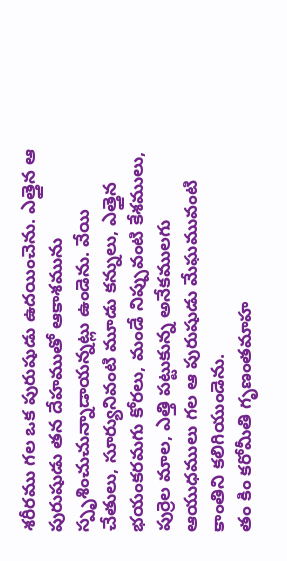శరీరము గల ఒక పురుషుడు ఉదయించెను. ఎత్తైన ఆ పురుషుడు తన దేహముతో ఆకాశమును స్పృశించుచున్నాడాయన్నట్లు ఉండెను. వేయి చేతులు, సూర్యునివంటి మూడు కన్నులు, ఎత్తైన భయంకరమగు కోరలు, మండే నిప్పువంటి కేశములు, పుర్రెల మాల, ఎత్తి పట్టుకున్న అనేకములగు ఆయుధములు గల ఆ పురుషుడు మేఘమువంటి కాంతిని కలిగియుండెను.
తం కిం కరోమీతి గృణంతమాహ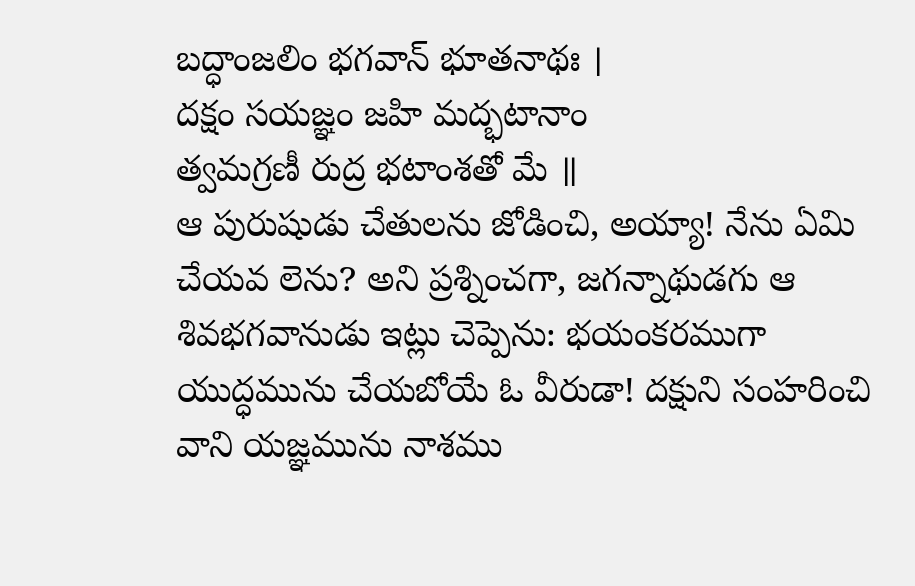బద్ధాంజలిం భగవాన్ భూతనాథః ।
దక్షం సయజ్ఞం జహి మద్భటానాం
త్వమగ్రణీ రుద్ర భటాంశతో మే ॥
ఆ పురుషుడు చేతులను జోడించి, అయ్యా! నేను ఏమి చేయవ లెను? అని ప్రశ్నించగా, జగన్నాథుడగు ఆ శివభగవానుడు ఇట్లు చెప్పెను: భయంకరముగా యుద్ధమును చేయబోయే ఓ వీరుడా! దక్షుని సంహరించి వాని యజ్ఞమును నాశము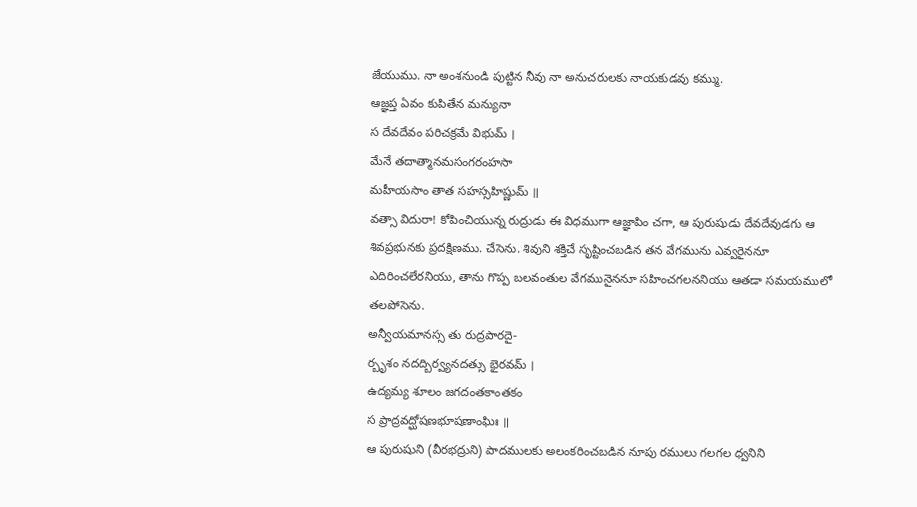జేయుము. నా అంశనుండి పుట్టిన నీవు నా అనుచరులకు నాయకుడవు కమ్ము.
ఆజ్ఞప్త ఏవం కుపితేన మన్యునా
స దేవదేవం పరిచక్రమే విభుమ్ ।
మేనే తదాత్మానమసంగరంహసా
మహీయసాం తాత సహస్సహిష్ణుమ్ ॥
వత్సా విదురా! కోపించియున్న రుద్రుడు ఈ విధముగా ఆజ్ఞాపిం చగా, ఆ పురుషుడు దేవదేవుడగు ఆ శివప్రభునకు ప్రదక్షిణము. చేసెను. శివుని శక్తిచే సృష్టించబడిన తన వేగమును ఎవ్వరైననూ ఎదిరించలేరనియు, తాను గొప్ప బలవంతుల వేగమునైననూ సహించగలననియు ఆతడా సమయములో తలపోసెను.
అన్వీయమానస్స తు రుద్రపారదై-
ర్బృశం నదద్బిర్వ్యనదత్సు భైరవమ్ ।
ఉద్యమ్య శూలం జగదంతకాంతకం
స ప్రాద్రవద్ఘోషణభూషణాంఘిః ॥
ఆ పురుషుని (వీరభద్రుని) పాదములకు అలంకరించబడిన నూపు రములు గలగల ధ్వనిని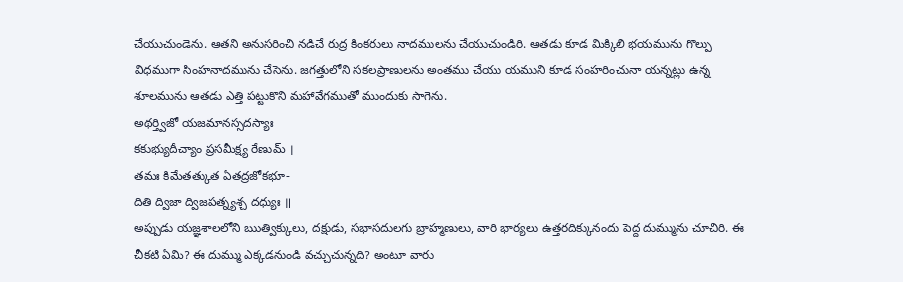చేయుచుండెను. ఆతని అనుసరించి నడిచే రుద్ర కింకరులు నాదములను చేయుచుండిరి. ఆతడు కూడ మిక్కిలి భయమును గొల్పు విధముగా సింహనాదమును చేసెను. జగత్తులోని సకలప్రాణులను అంతము చేయు యముని కూడ సంహరించునా యన్నట్లు ఉన్న శూలమును ఆతడు ఎత్తి పట్టుకొని మహావేగముతో ముందుకు సాగెను.
అథర్త్విజో యజమానస్సదస్యాః
కకుభ్యుదీచ్యాం ప్రసమీక్ష్య రేణుమ్ ।
తమః కిమేతత్కుత ఏతద్రజోకభూ-
దితి ద్విజా ద్విజపత్న్యశ్చ దధ్యుః ॥
అప్పుడు యజ్ఞశాలలోని ఋత్విక్కులు, దక్షుడు, సభాసదులగు బ్రాహ్మణులు, వారి భార్యలు ఉత్తరదిక్కునందు పెద్ద దుమ్మును చూచిరి. ఈ చీకటి ఏమి? ఈ దుమ్ము ఎక్కడనుండి వచ్చుచున్నది? అంటూ వారు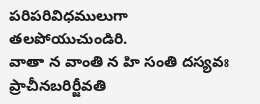పరిపరివిధములుగా తలపోయుచుండిరి.
వాతా న వాంతి న హి సంతి దస్యవః
ప్రాచీనబరిర్జీవతి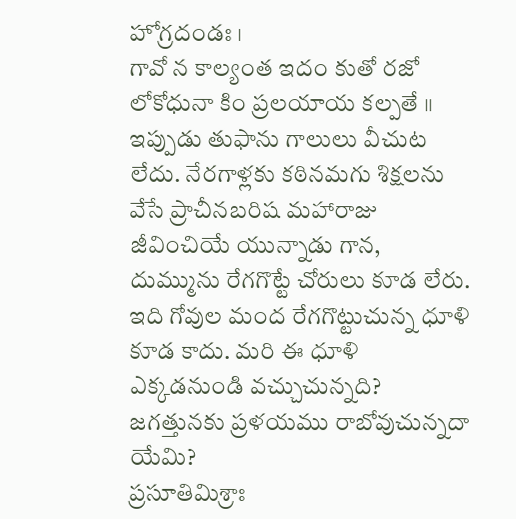హోగ్రదండః ।
గావో న కాల్యంత ఇదం కుతో రజో
లోకోధునా కిం ప్రలయాయ కల్పతే ॥
ఇప్పుడు తుఫాను గాలులు వీచుట లేదు. నేరగాళ్లకు కఠినమగు శిక్షలను వేసే ప్రాచీనబరిష మహారాజు జీవించియే యున్నాడు గాన, దుమ్మును రేగగొట్టే చోరులు కూడ లేరు. ఇది గోవుల మంద రేగగొట్టుచున్న ధూళి కూడ కాదు. మరి ఈ ధూళి ఎక్కడనుండి వచ్చుచున్నది? జగత్తునకు ప్రళయము రాబోవుచున్నదా యేమి?
ప్రసూతిమిశ్రాః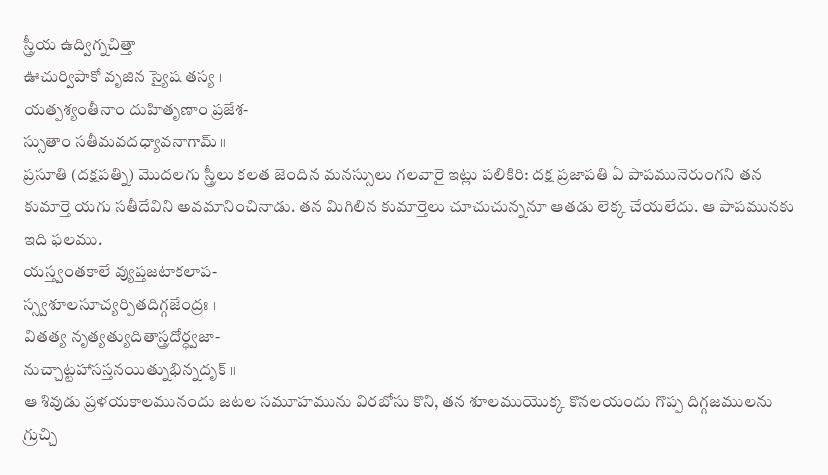స్త్రీయ ఉద్విగ్నచిత్తా
ఊచుర్విపాకో వృజిన స్యైష తస్య ।
యత్పశ్యంతీనాం దుహితృణాం ప్రజేశ-
స్సుతాం సతీమవదధ్యావనాగామ్ ॥
ప్రసూతి (దక్షపత్ని) మొదలగు స్త్రీలు కలత జెందిన మనస్సులు గలవారై ఇట్లు పలికిరి: దక్ష ప్రజాపతి ఏ పాపమునెరుంగని తన కుమార్తె యగు సతీదేవిని అవమానించినాడు. తన మిగిలిన కుమార్తెలు చూచుచున్ననూ ఆతడు లెక్క చేయలేదు. ఆ పాపమునకు ఇది ఫలము.
యస్త్వంతకాలే వ్యుప్తజటాకలాప-
స్స్వశూలసూచ్యర్పితదిగ్గజేంద్రః ।
వితత్య నృత్యత్యుదితాస్త్రదోర్ధ్వజా-
నుచ్చాట్టహాసస్తనయిత్నుభిన్నదృక్ ॥
ఆ శివుడు ప్రళయకాలమునందు జటల సమూహమును విరబోసు కొని, తన శూలముయొక్క కొనలయందు గొప్ప దిగ్గజములను గ్రుచ్చి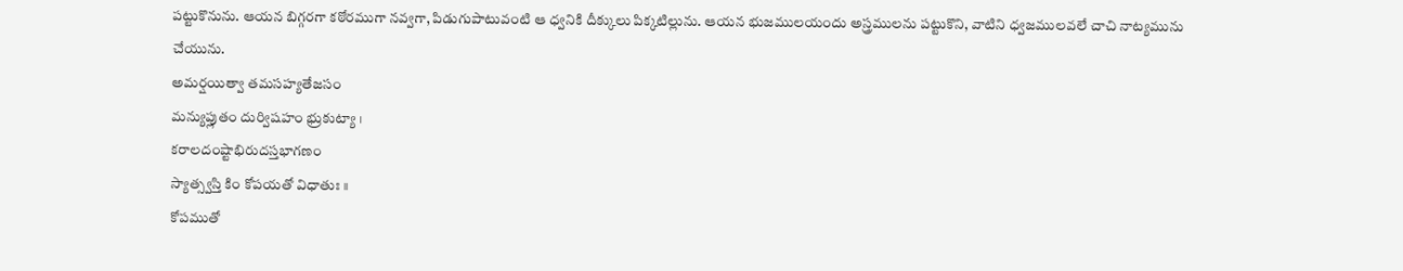పట్టుకొనును. ఆయన బిగ్గరగా కఠోరముగా నవ్వగా, పిడుగుపాటువంటి ఆ ధ్వనికి దీక్కులు పిక్కటిల్లును. ఆయన భుజములయందు అస్త్రములను పట్టుకొని, వాటిని ధ్వజములవలే చాచి నాట్యమును చేయును.
అమర్షయిత్వా తమసహ్యతేజసం
మన్యుప్లుతం దుర్విషహం భ్రుకుట్యా ।
కరాలదంష్టాభిరుదస్తభాగణం
స్యాత్స్వస్తి కిం కోపయతో విధాతుః ॥
కోపముతో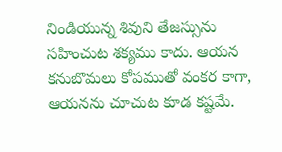నిండియున్న శివుని తేజస్సును సహించుట శక్యము కాదు. ఆయన కనుబొమలు కోపముతో వంకర కాగా, ఆయనను చూచుట కూడ కష్టమే.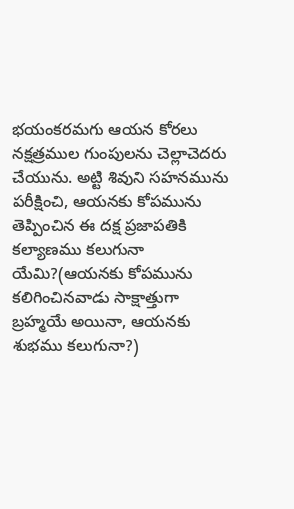భయంకరమగు ఆయన కోరలు నక్షత్రముల గుంపులను చెల్లాచెదరు చేయును. అట్టి శివుని సహనమును పరీక్షించి, ఆయనకు కోపమును తెప్పించిన ఈ దక్ష ప్రజాపతికి కల్యాణము కలుగునా యేమి?(ఆయనకు కోపమును కలిగించినవాడు సాక్షాత్తుగా బ్రహ్మయే అయినా, ఆయనకు శుభము కలుగునా?)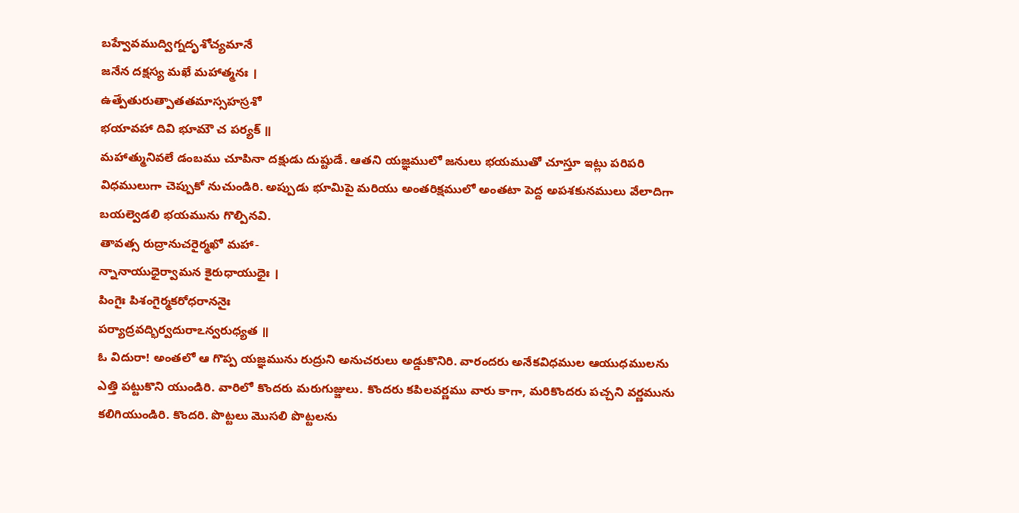బహ్వేవముద్విగ్నదృశోచ్యమానే
జనేన దక్షస్య మఖే మహాత్మనః ।
ఉత్పేతురుత్పాతతమాస్సహస్రశో
భయావహా దివి భూమౌ చ పర్యక్ ॥
మహాత్మునివలే డంబము చూపినా దక్షుడు దుష్టుడే. ఆతని యజ్ఞములో జనులు భయముతో చూస్తూ ఇట్లు పరిపరి విధములుగా చెప్పుకో నుచుండిరి. అప్పుడు భూమిపై మరియు అంతరిక్షములో అంతటా పెద్ద అపశకునములు వేలాదిగా బయల్వెడలి భయమును గొల్పినవి.
తావత్స రుద్రానుచరైర్మఖో మహా-
న్నానాయుధైర్వామన కైరుధాయుధైః ।
పింగైః పిశంగైర్మకరోధరాననైః
పర్యాద్రవద్భిర్వదురాఽన్వరుధ్యత ॥
ఓ విదురా! అంతలో ఆ గొప్ప యజ్ఞమును రుద్రుని అనుచరులు అడ్డుకొనిరి. వారందరు అనేకవిధముల ఆయుధములను ఎత్తి పట్టుకొని యుండిరి. వారిలో కొందరు మరుగుజ్జులు. కొందరు కపిలవర్ణము వారు కాగా, మరికొందరు పచ్చని వర్ణమును కలిగియుండిరి. కొందరి. పొట్టలు మొసలి పొట్టలను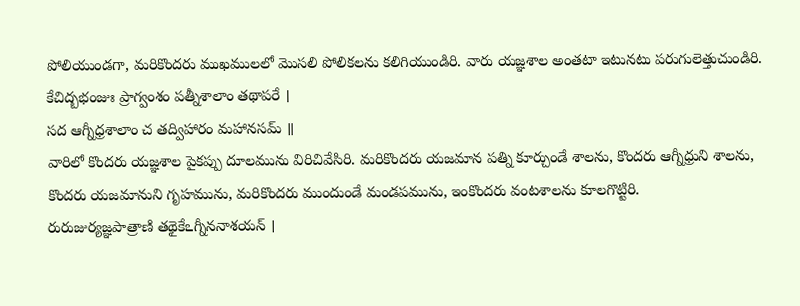పోలియుండగా, మరికొందరు ముఖములలో మొసలి పోలికలను కలిగియుండిరి. వారు యజ్ఞశాల అంతటా ఇటునటు పరుగులెత్తుచుండిరి.
కేచిద్బభంజుః ప్రాగ్వంశం పత్నీశాలాం తథాపరే ।
సద ఆగ్నీధ్రశాలాం చ తద్విహారం మహానసమ్ ॥
వారిలో కొందరు యజ్ఞశాల పైకప్పు దూలమును విరిచివేసిరి. మరికొందరు యజమాన పత్ని కూర్చుండే శాలను, కొందరు ఆగ్నీధ్రుని శాలను, కొందరు యజమానుని గృహమును, మరికొందరు ముందుండే మండపమును, ఇంకొందరు వంటశాలను కూలగొట్టిరి.
రురుజుర్యజ్ఞపాత్రాణి తథైకేఽగ్నీననాశయన్ ।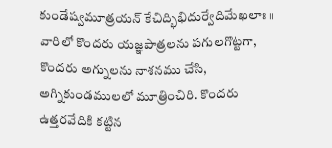కుండేష్వమూత్రయన్ కేచిద్భిభిదుర్వేదిమేఖలాః ॥
వారిలో కొందరు యజ్ఞపాత్రలను పగులగొట్టగా, కొందరు అగ్నులను నాశనము చేసి, అగ్నికుండములలో మూత్రించిరి. కొందరు ఉత్తరవేదికి కట్టిన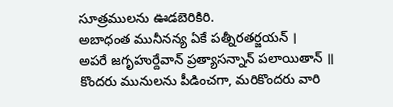సూత్రములను ఊడబెరికిరి.
అబాధంత మునీనన్య ఏకే పత్నీరతర్జయన్ ।
అపరే జగృహుర్దేవాన్ ప్రత్యాసన్నాన్ పలాయితాన్ ॥
కొందరు మునులను పీడించగా, మరికొందరు వారి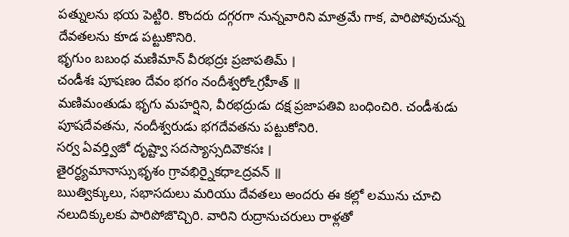పత్నులను భయ పెట్టిరి. కొందరు దగ్గరగా నున్నవారిని మాత్రమే గాక, పారిపోవుచున్న దేవతలను కూడ పట్టుకొనిరి.
భృగుం బబంధ మణిమాన్ వీరభద్రః ప్రజాపతిమ్ ।
చండీశః పూషణం దేవం భగం నందీశ్వరోఽగ్రహీత్ ॥
మణిమంతుడు భృగు మహర్షిని, వీరభద్రుడు దక్ష ప్రజాపతివి బంధించిరి. చండీశుడు పూషదేవతను, నందీశ్వరుడు భగదేవతను పట్టుకోనిరి.
సర్వ ఏవర్త్విజో దృష్ట్వా సదస్యాస్సదివౌకసః ।
తైరర్ధ్యమానాస్సుభృశం గ్రావభిర్నైకధాఽద్రవన్ ॥
ఋత్విక్కులు, సభాసదులు మరియు దేవతలు అందరు ఈ కల్లో లమును చూచి నలుదిక్కులకు పారిపోజొచ్చిరి. వారిని రుద్రానుచరులు రాళ్లతో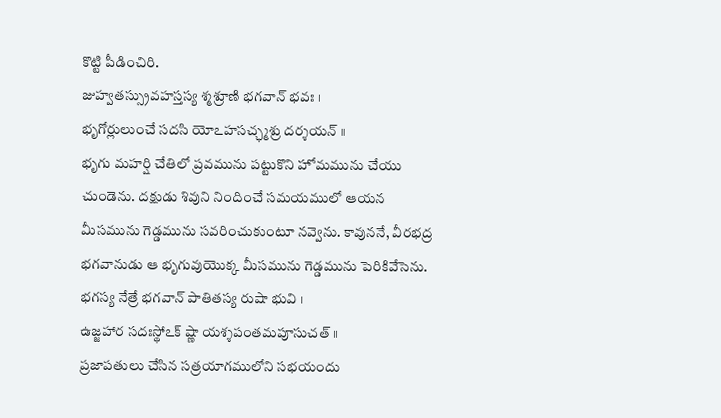కొట్టి పీడించిరి.
జుహ్వతస్స్రువహస్తస్య శ్మశ్రూణి భగవాన్ భవః ।
భృగోర్లులుంచే సదసి యోఽహసచ్ఛ్మశ్రు దర్శయన్ ॥
భృగు మహర్షి చేతిలో ప్రవమును పట్టుకొని హోమమును చేయు చుండెను. దక్షుడు శివుని నిందించే సమయములో ఆయన మీసమును గెడ్డమును సవరించుకుంటూ నవ్వెను. కావుననే, వీరభద్ర భగవానుడు ఆ భృగువుయొక్క మీసమును గెడ్డమును పెరికివేసెను.
భగస్య నేత్రే భగవాన్ పాతితస్య రుషా భువి ।
ఉజ్జహార సదఃస్థోఽక్ ష్ణా యశ్శపంతమపూసుచత్ ॥
ప్రజాపతులు చేసిన సత్రయాగములోని సభయందు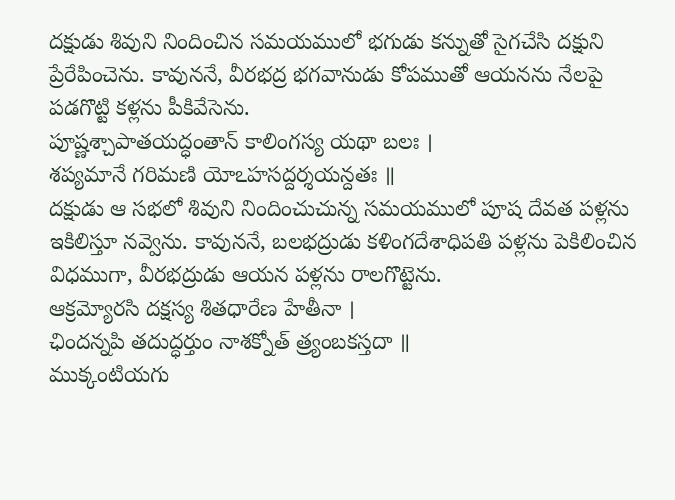దక్షుడు శివుని నిందించిన సమయములో భగుడు కన్నుతో సైగచేసి దక్షుని ప్రేరేపించెను. కావుననే, వీరభద్ర భగవానుడు కోపముతో ఆయనను నేలపై పడగొట్టి కళ్లను పీకివేసెను.
పూష్ణశ్చాపాతయద్ధంతాన్ కాలింగస్య యథా బలః ।
శప్యమానే గరిమణి యోఽహసద్దర్శయన్దతః ॥
దక్షుడు ఆ సభలో శివుని నిందించుచున్న సమయములో పూష దేవత పళ్లను ఇకిలిస్తూ నవ్వెను. కావుననే, బలభద్రుడు కళింగదేశాధిపతి పళ్లను పెకిలించిన విధముగా, వీరభద్రుడు ఆయన పళ్లను రాలగొట్టెను.
ఆక్రమ్యోరసి దక్షస్య శితధారేణ హేతీనా ।
ఛిందన్నపి తదుద్ధర్తుం నాశక్నోత్ త్ర్యంబకస్తదా ॥
ముక్కంటియగు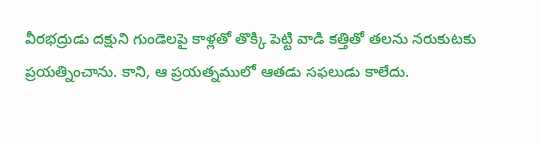వీరభద్రుడు దక్షుని గుండెలపై కాళ్లతో తొక్కి పెట్టి వాడి కత్తితో తలను నరుకుటకు ప్రయత్నించాను. కాని, ఆ ప్రయత్నములో ఆతడు సఫలుడు కాలేదు.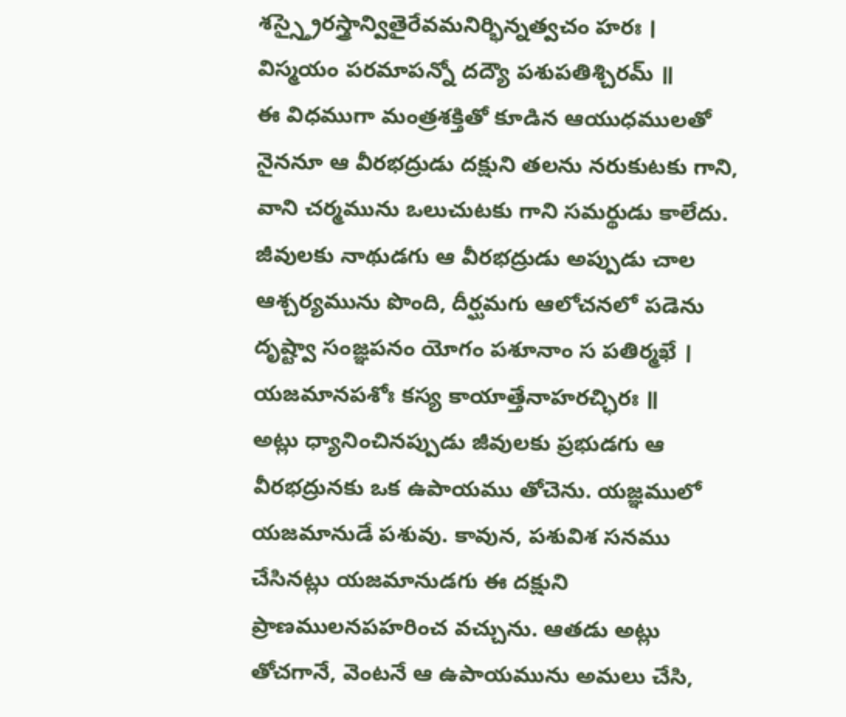శస్స్త్రైరస్త్రాన్వితైరేవమనిర్భిన్నత్వచం హరః ।
విస్మయం పరమాపన్నో దద్యౌ పశుపతిశ్చిరమ్ ॥
ఈ విధముగా మంత్రశక్తితో కూడిన ఆయుధములతో నైననూ ఆ వీరభద్రుడు దక్షుని తలను నరుకుటకు గాని, వాని చర్మమును ఒలుచుటకు గాని సమర్థుడు కాలేదు. జీవులకు నాథుడగు ఆ వీరభద్రుడు అప్పుడు చాల ఆశ్చర్యమును పొంది, దీర్ఘమగు ఆలోచనలో పడెను
దృష్ట్వా సంజ్ఞపనం యోగం పశూనాం స పతిర్మఖే ।
యజమానపశోః కస్య కాయాత్తేనాహరచ్ఛిరః ॥
అట్లు ధ్యానించినప్పుడు జీవులకు ప్రభుడగు ఆ వీరభద్రునకు ఒక ఉపాయము తోచెను. యజ్ఞములో యజమానుడే పశువు. కావున, పశువిశ సనము చేసినట్లు యజమానుడగు ఈ దక్షుని ప్రాణములనపహరించ వచ్చును. ఆతడు అట్లు తోచగానే, వెంటనే ఆ ఉపాయమును అమలు చేసి,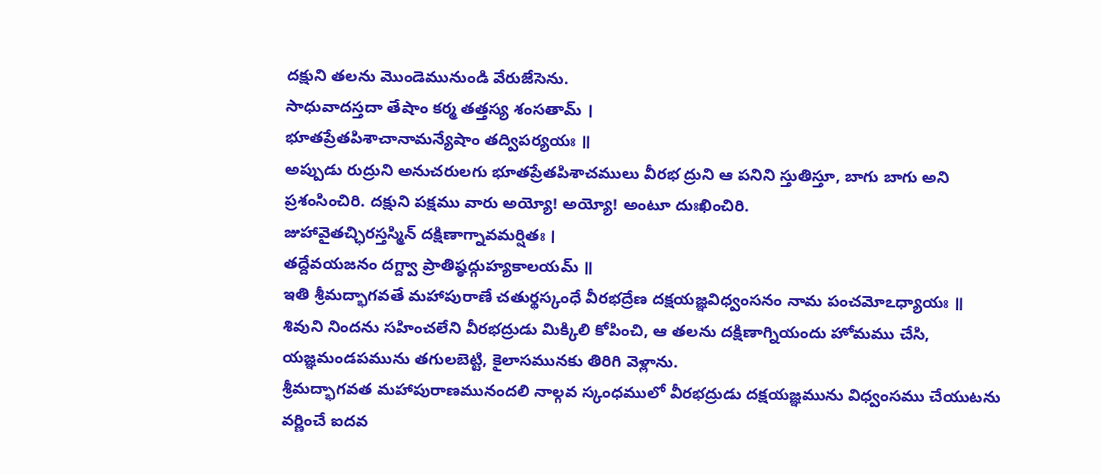దక్షుని తలను మొండెమునుండి వేరుజేసెను.
సాధువాదస్తదా తేషాం కర్మ తత్తస్య శంసతామ్ ।
భూతప్రేతపిశాచానామన్యేషాం తద్విపర్యయః ॥
అప్పుడు రుద్రుని అనుచరులగు భూతప్రేతపిశాచములు వీరభ ద్రుని ఆ పనిని స్తుతిస్తూ, బాగు బాగు అని ప్రశంసించిరి. దక్షుని పక్షము వారు అయ్యో! అయ్యో! అంటూ దుఃఖించిరి.
జుహావైతచ్ఛిరస్తస్మిన్ దక్షిణాగ్నావమర్షితః ।
తద్దేవయజనం దగ్ద్వా ప్రాతిష్ఠద్గుహ్యకాలయమ్ ॥
ఇతి శ్రీమద్భాగవతే మహాపురాణే చతుర్థస్కంధే వీరభద్రేణ దక్షయజ్ఞవిధ్వంసనం నామ పంచమోఽధ్యాయః ॥
శివుని నిందను సహించలేని వీరభద్రుడు మిక్కిలి కోపించి, ఆ తలను దక్షిణాగ్నియందు హోమము చేసి, యజ్ఞమండపమును తగులబెట్టి, కైలాసమునకు తిరిగి వెళ్లాను.
శ్రీమద్భాగవత మహాపురాణమునందలి నాల్గవ స్కంధములో వీరభద్రుడు దక్షయజ్ఞమును విధ్వంసము చేయుటను వర్ణించే ఐదవ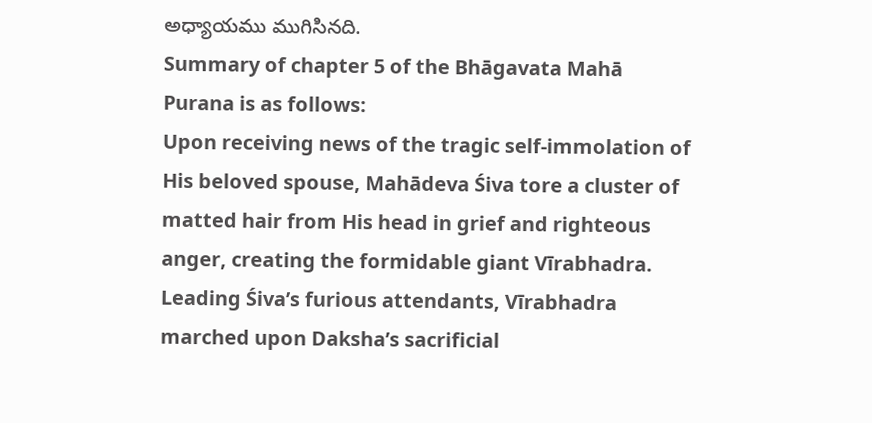అధ్యాయము ముగిసినది.
Summary of chapter 5 of the Bhāgavata Mahā Purana is as follows:
Upon receiving news of the tragic self-immolation of His beloved spouse, Mahādeva Śiva tore a cluster of matted hair from His head in grief and righteous anger, creating the formidable giant Vīrabhadra. Leading Śiva’s furious attendants, Vīrabhadra marched upon Daksha’s sacrificial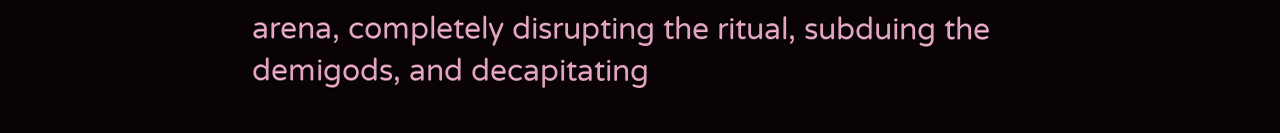arena, completely disrupting the ritual, subduing the demigods, and decapitating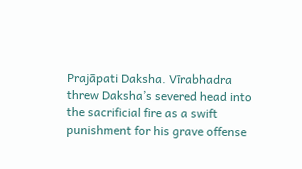Prajāpati Daksha. Vīrabhadra threw Daksha’s severed head into the sacrificial fire as a swift punishment for his grave offense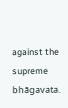against the supreme bhāgavata.